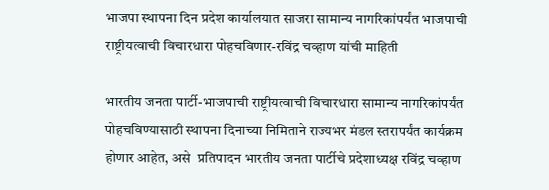भाजपा स्थापना दिन प्रदेश कार्यालयात साजरा सामान्य नागरिकांपर्यंत भाजपाची राष्ट्रीयत्वाची विचारधारा पोहचविणार-रविंद्र चव्हाण यांची माहिती

भारतीय जनता पार्टी-भाजपाची राष्ट्रीयत्वाची विचारधारा सामान्य नागरिकांपर्यंत पोहचविण्यासाठी स्थापना दिनाच्या निमिताने राज्यभर मंडल स्तरापर्यंत कार्यक्रम होणार आहेत, असे  प्रतिपादन भारतीय जनता पार्टीचे प्रदेशाध्यक्ष रविंद्र चव्हाण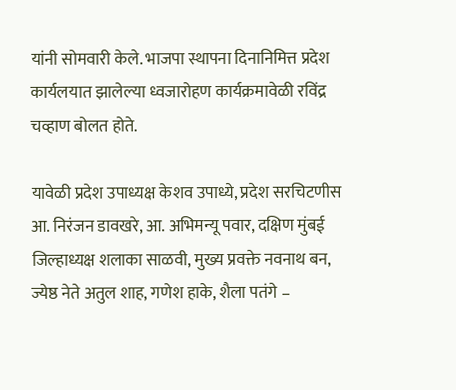यांनी सोमवारी केले. भाजपा स्थापना दिनानिमित्त प्रदेश कार्यलयात झालेल्या ध्वजारोहण कार्यक्रमावेळी रविंद्र चव्हाण बोलत होते.

यावेळी प्रदेश उपाध्यक्ष केशव उपाध्ये, प्रदेश सरचिटणीस आ. निरंजन डावखरे, आ. अभिमन्यू पवार, दक्षिण मुंबई जिल्हाध्यक्ष शलाका साळवी, मुख्य प्रवक्ते नवनाथ बन, ज्येष्ठ नेते अतुल शाह, गणेश हाके, शैला पतंगे –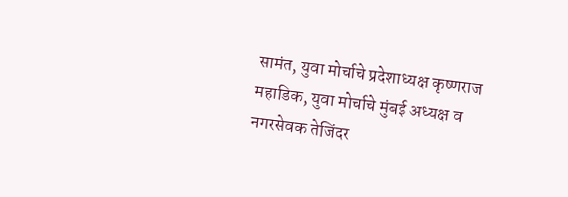सामंत, युवा मोर्चाचे प्रदेशाध्यक्ष कृष्णराज महाडिक, युवा मोर्चाचे मुंबई अध्यक्ष व नगरसेवक तेजिंदर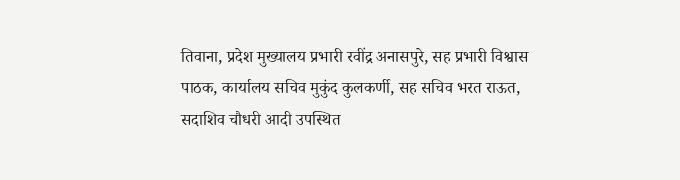तिवाना, प्रदेश मुख्यालय प्रभारी रवींद्र अनासपुरे, सह प्रभारी विश्वास पाठक, कार्यालय सचिव मुकुंद कुलकर्णी, सह सचिव भरत राऊत, सदाशिव चौधरी आदी उपस्थित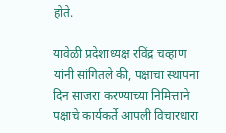होते.

यावेळी प्रदेशाध्यक्ष रविंद्र चव्हाण यांनी सांगितले की, पक्षाचा स्थापना दिन साजरा करण्याच्या निमित्ताने पक्षाचे कार्यकर्ते आपली विचारधारा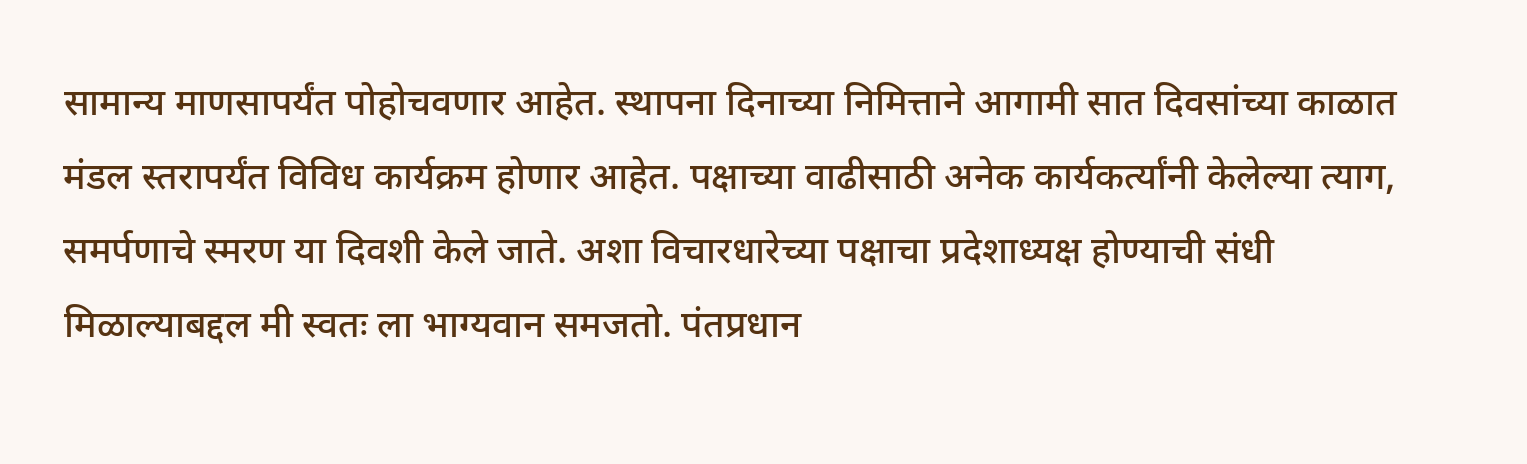सामान्य माणसापर्यंत पोहोचवणार आहेत. स्थापना दिनाच्या निमित्ताने आगामी सात दिवसांच्या काळात मंडल स्तरापर्यंत विविध कार्यक्रम होणार आहेत. पक्षाच्या वाढीसाठी अनेक कार्यकर्त्यांनी केलेल्या त्याग, समर्पणाचे स्मरण या दिवशी केले जाते. अशा विचारधारेच्या पक्षाचा प्रदेशाध्यक्ष होण्याची संधी मिळाल्याबद्दल मी स्वतः ला भाग्यवान समजतो. पंतप्रधान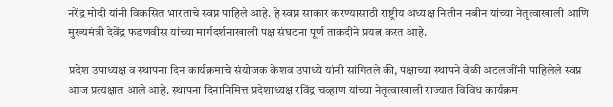नरेंद्र मोदी यांनी विकसित भारताचे स्वप्न पाहिले आहे. हे स्वप्न साकार करण्यासाठी राष्ट्रीय अध्यक्ष नितीन नबीन यांच्या नेतृत्वाखाली आणि मुख्यमंत्री देवेंद्र फडणवीस यांच्या मार्गदर्शनाखाली पक्ष संघटना पूर्ण ताकदीने प्रयत्न करत आहे.

प्रदेश उपाध्यक्ष व स्थापना दिन कार्यक्रमाचे संयोजक केशव उपाध्ये यांनी सांगितले की, पक्षाच्या स्थापने वेळी अटलजींनी पाहिलेले स्वप्न आज प्रत्यक्षात आले आहे. स्थापना दिनानिमित्त प्रदेशाध्यक्ष रविंद्र चव्हाण यांच्या नेतृत्वाखाली राज्यात विविध कार्यक्रम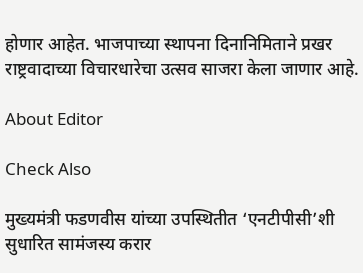होणार आहेत. भाजपाच्या स्थापना दिनानिमिताने प्रखर राष्ट्रवादाच्या विचारधारेचा उत्सव साजरा केला जाणार आहे.

About Editor

Check Also

मुख्यमंत्री फडणवीस यांच्या उपस्थितीत ‘एनटीपीसी’शी सुधारित सामंजस्य करार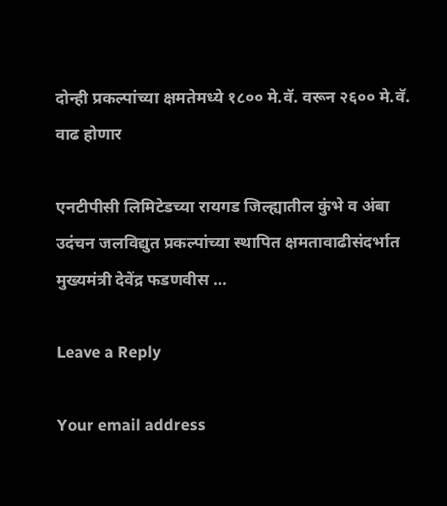दोन्ही प्रकल्पांच्या क्षमतेमध्ये १८०० मे.वॅ. वरून २६०० मे.वॅ. वाढ होणार

एनटीपीसी लिमिटेडच्या रायगड जिल्ह्यातील कुंभे व अंबा उदंचन जलविद्युत प्रकल्पांच्या स्थापित क्षमतावाढीसंदर्भात मुख्यमंत्री देवेंद्र फडणवीस …

Leave a Reply

Your email address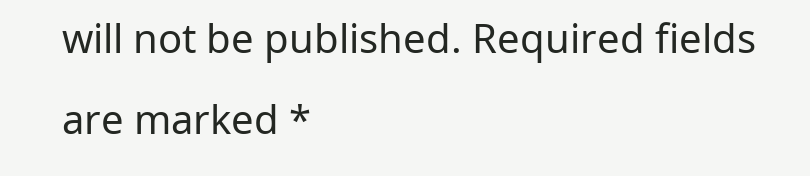will not be published. Required fields are marked *